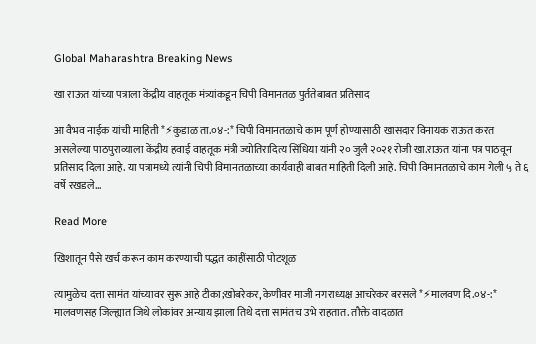Global Maharashtra Breaking News

खा राऊत यांच्या पत्राला केंद्रीय वाहतूक मंत्र्यांकडून चिपी विमानतळ पुर्ततेबाबत प्रतिसाद

आ वैभव नाईक यांची माहिती *⚡कुडाळ ता.०४-:* चिपी विमानतळाचे काम पूर्ण होण्यासाठी खासदार विनायक राऊत करत असलेल्या पाठपुराव्याला केंद्रीय हवाई वाहतूक मंत्री ज्योतिरादित्य सिंधिया यांनी २० जुलै २०२१ रोजी खा.राऊत यांना पत्र पाठवून प्रतिसाद दिला आहे. या पत्रामध्ये त्यांनी चिपी विमानतळाच्या कार्यवाही बाबत माहिती दिली आहे. चिपी विमानतळाचे काम गेली ५ ते ६ वर्षे रखडले…

Read More

खिशातून पैसे खर्च करून काम करण्याची पद्धत काहींसाठी पोटशूळ

त्यामुळेच दत्ता सामंत यांच्यावर सुरू आहे टीका;खोबरेकर, केणीवर माजी नगराध्यक्ष आचरेकर बरसले *⚡मालवण दि.०४-:* मालवणसह जिल्ह्यात जिथे लोकांवर अन्याय झाला तिथे दत्ता सामंतच उभे राहतात. तौक्ते वादळात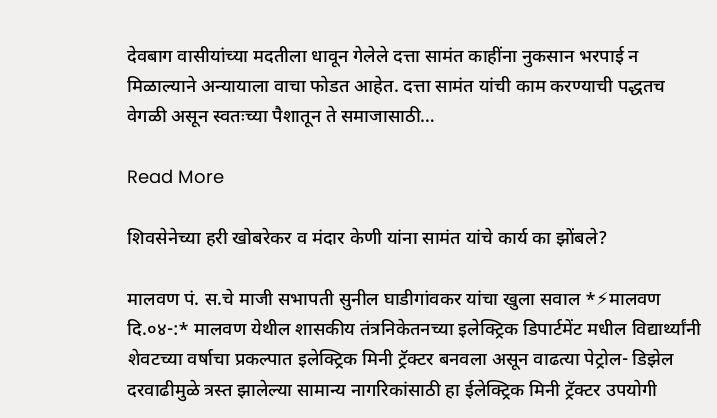देवबाग वासीयांच्या मदतीला धावून गेलेले दत्ता सामंत काहींना नुकसान भरपाई न मिळाल्याने अन्यायाला वाचा फोडत आहेत. दत्ता सामंत यांची काम करण्याची पद्धतच वेगळी असून स्वतःच्या पैशातून ते समाजासाठी…

Read More

शिवसेनेच्या हरी खोबरेकर व मंदार केणी यांना सामंत यांचे कार्य का झोंबले?

मालवण पं. स.चे माजी सभापती सुनील घाडीगांवकर यांचा खुला सवाल *⚡मालवण दि.०४-:* मालवण येथील शासकीय तंत्रनिकेतनच्या इलेक्ट्रिक डिपार्टमेंट मधील विद्यार्थ्यांनी शेवटच्या वर्षाचा प्रकल्पात इलेक्ट्रिक मिनी ट्रॅक्टर बनवला असून वाढत्या पेट्रोल- डिझेल दरवाढीमुळे त्रस्त झालेल्या सामान्य नागरिकांसाठी हा ईलेक्ट्रिक मिनी ट्रॅक्टर उपयोगी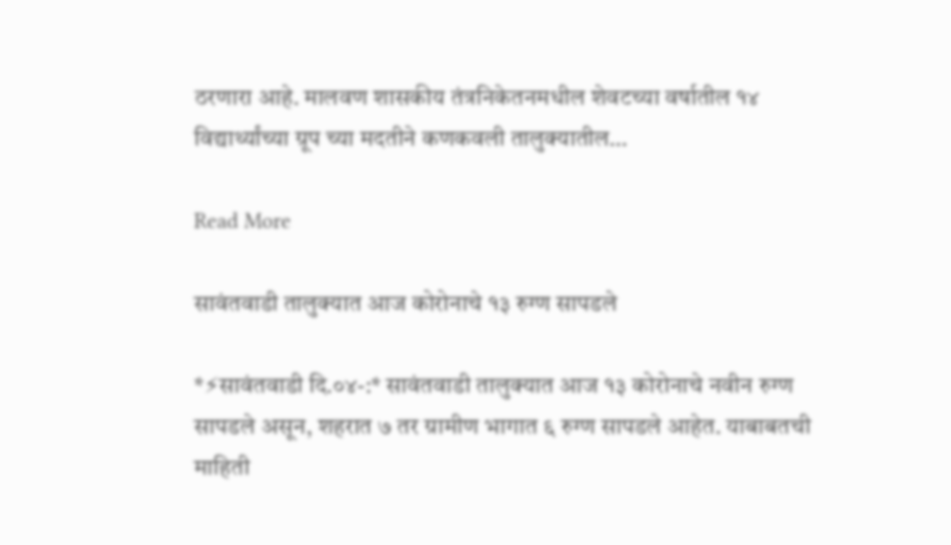ठरणारा आहे. मालवण शासकीय तंत्रनिकेतनमधील शेवटच्या वर्षातील १४ विद्यार्थ्यांच्या ग्रूप च्या मदतीने कणकवली तालुक्यातील…

Read More

सावंतवाडी तालुक्यात आज कोरोनाचे १३ रुग्ण सापडले

*⚡सावंतवाडी दि.०४-:* सावंतवाडी तालुक्यात आज १३ कोरोनाचे नवीन रुग्ण सापडले असून, शहरात ७ तर ग्रामीण भागात ६ रुग्ण सापडले आहेत. याबाबतची माहिती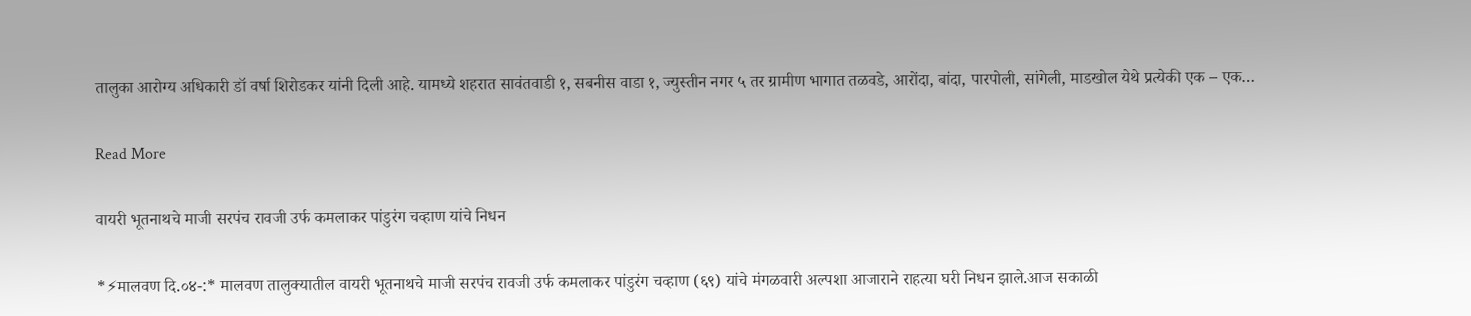तालुका आरोग्य अधिकारी डॉ वर्षा शिरोडकर यांनी दिली आहे. यामध्ये शहरात सावंतवाडी १, सबनीस वाडा १, ज्युस्तीन नगर ५ तर ग्रामीण भागात तळवडे, आरोंदा, बांदा, पारपोली, सांगेली, माडखोल येथे प्रत्येकी एक – एक…

Read More

वायरी भूतनाथचे माजी सरपंच रावजी उर्फ कमलाकर पांडुरंग चव्हाण यांचे निधन

*⚡मालवण दि.०४-:* मालवण तालुक्यातील वायरी भूतनाथचे माजी सरपंच रावजी उर्फ कमलाकर पांडुरंग चव्हाण (६९) यांचे मंगळवारी अल्पशा आजाराने राहत्या घरी निधन झाले.आज सकाळी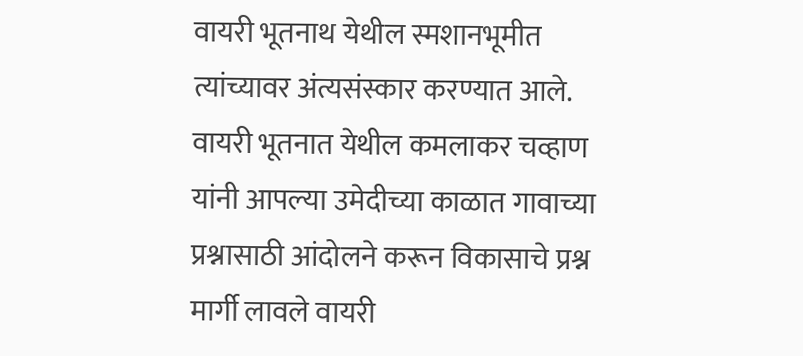वायरी भूतनाथ येथील स्मशानभूमीत त्यांच्यावर अंत्यसंस्कार करण्यात आले. वायरी भूतनात येथील कमलाकर चव्हाण यांनी आपल्या उमेदीच्या काळात गावाच्या प्रश्नासाठी आंदोलने करून विकासाचे प्रश्न मार्गी लावले वायरी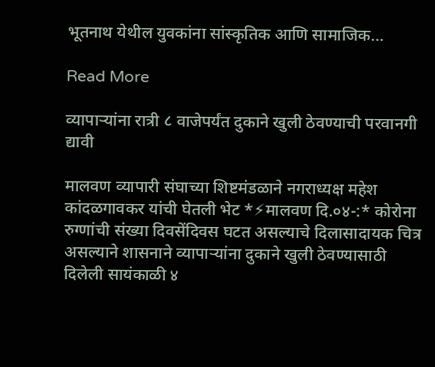भूतनाथ येथील युवकांना सांस्कृतिक आणि सामाजिक…

Read More

व्यापाऱ्यांना रात्री ८ वाजेपर्यंत दुकाने खुली ठेवण्याची परवानगी द्यावी

मालवण व्यापारी संघाच्या शिष्टमंडळाने नगराध्यक्ष महेश कांदळगावकर यांची घेतली भेट *⚡मालवण दि.०४-:* कोरोना रुग्णांची संख्या दिवसेंदिवस घटत असल्याचे दिलासादायक चित्र असल्याने शासनाने व्यापाऱ्यांना दुकाने खुली ठेवण्यासाठी दिलेली सायंकाळी ४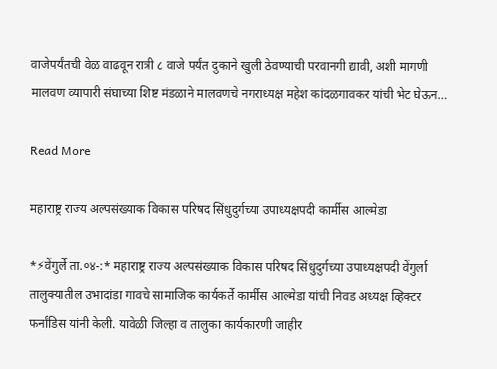वाजेपर्यंतची वेळ वाढवून रात्री ८ वाजे पर्यंत दुकाने खुली ठेवण्याची परवानगी द्यावी, अशी मागणी मालवण व्यापारी संघाच्या शिष्ट मंडळाने मालवणचे नगराध्यक्ष महेश कांदळगावकर यांची भेट घेऊन…

Read More

महाराष्ट्र राज्य अल्पसंख्याक विकास परिषद सिंधुदुर्गच्या उपाध्यक्षपदी कार्मीस आल्मेडा

*⚡वेंगुर्ले ता.०४-:* महाराष्ट्र राज्य अल्पसंख्याक विकास परिषद सिंधुदुर्गच्या उपाध्यक्षपदी वेंगुर्ला तालुक्यातील उभादांडा गावचे सामाजिक कार्यकर्ते कार्मीस आल्मेडा यांची निवड अध्यक्ष व्हिक्टर फर्नांडिस यांनी केली. यावेळी जिल्हा व तालुका कार्यकारणी जाहीर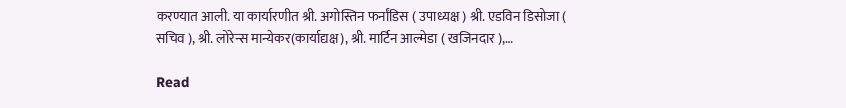करण्यात आली. या कार्यारणीत श्री. अगोस्तिन फर्नांडिस ( उपाध्यक्ष ) श्री. एडविन डिसोजा ( सचिव ), श्री. लोरेन्स मान्येकर(कार्याद्यक्ष), श्री. मार्टिन आल्मेडा ( खजिनदार ),…

Read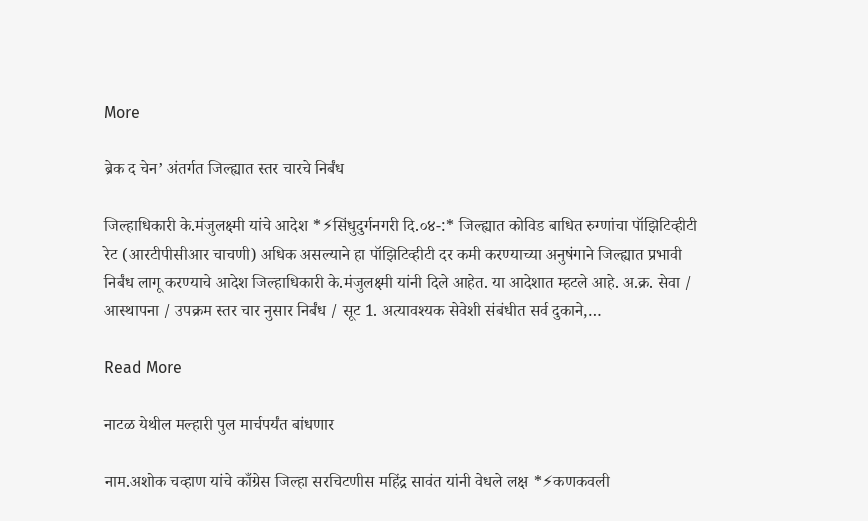More

ब्रेक द चेन’ अंतर्गत जिल्ह्यात स्तर चारचे निर्बंध

जिल्हाधिकारी के.मंजुलक्ष्मी यांचे आदेश *⚡सिंधुदुर्गनगरी दि.०४-:* जिल्‍ह्यात कोविड बाधित रुग्णांचा पॉझिटिव्हीटी रेट (आरटीपीसीआर चाचणी) अधिक असल्याने हा पॉझिटिव्हीटी दर कमी करण्याच्या अनुषंगाने जिल्ह्यात प्रभावी निर्बंध लागू करण्याचे आदेश जिल्हाधिकारी के.मंजुलक्ष्मी यांनी दिले आहेत. या आदेशात म्हटले आहे. अ.क्र. सेवा / आस्थापना / उपक्रम स्तर चार नुसार निर्बंध / सूट 1. अत्यावश्यक सेवेशी संबंधीत सर्व दुकाने,…

Read More

नाटळ येथील मल्हारी पुल मार्चपर्यंत बांधणार

नाम.अशोक चव्हाण यांचे काँग्रेस जिल्हा सरचिटणीस महिंद्र सावंत यांनी वेधले लक्ष *⚡कणकवली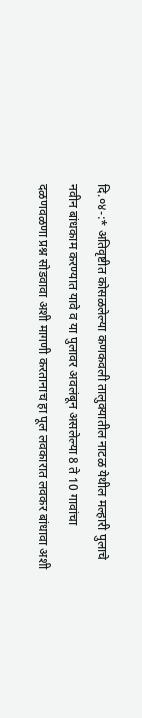दि.०४-:* अतिवृष्टीत कोसळलेल्या कणकवली तालुक्यातील नाटळ येथील मल्हारी पुलाचे नवीन बांधकाम करण्यात यावे व या पुलावर अवलंबून असलेल्या 8 ते 10 गावांचा दळणवळणा प्रश्न सोडवावा अशी मागणी करतानाच हा पूल लवकारात लवकर बांधावा अशी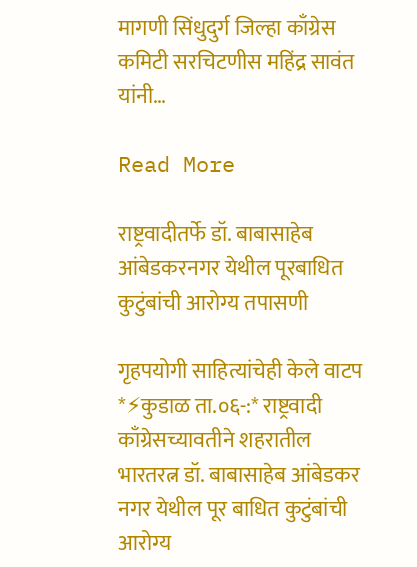मागणी सिंधुदुर्ग जिल्हा काँग्रेस कमिटी सरचिटणीस महिंद्र सावंत यांनी…

Read More

राष्ट्रवादीतर्फे डॉ. बाबासाहेब आंबेडकरनगर येथील पूरबाधित कुटुंबांची आरोग्य तपासणी

गृहपयोगी साहित्यांचेही केले वाटप *⚡कुडाळ ता.०६-:* राष्ट्रवादी काँग्रेसच्यावतीने शहरातील भारतरत्न डॉ. बाबासाहेब आंबेडकर नगर येथील पूर बाधित कुटुंबांची आरोग्य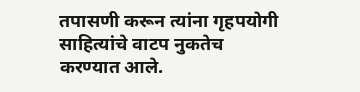तपासणी करून त्यांना गृहपयोगी साहित्यांचे वाटप नुकतेच करण्यात आले.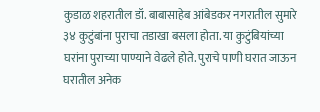कुडाळ शहरातील डॉ. बाबासाहेब आंबेडकर नगरातील सुमारे ३४ कुटुंबांना पुराचा तडाखा बसला होता. या कुटुंबियांच्या घरांना पुराच्या पाण्याने वेढले होते. पुराचे पाणी घरात जाऊन घरातील अनेक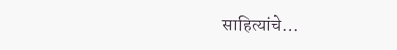साहित्यांचे…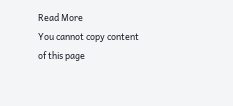Read More
You cannot copy content of this page